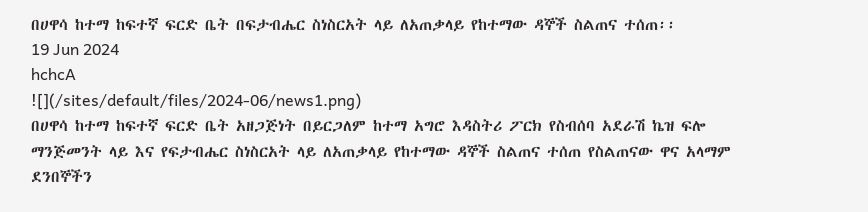በሀዋሳ ከተማ ከፍተኛ ፍርድ ቤት በፍታብሔር ስነስርአት ላይ ለአጠቃላይ የከተማው ዳኞች ስልጠና ተሰጠ፡፡
19 Jun 2024
hchcA
![](/sites/default/files/2024-06/news1.png)
በሀዋሳ ከተማ ከፍተኛ ፍርድ ቤት አዘጋጅነት በይርጋለም ከተማ አግሮ እዳስትሪ ፖርክ የስብሰባ አደራሽ ኬዝ ፍሎ ማንጅመንት ላይ እና የፍታብሔር ስነስርአት ላይ ለአጠቃላይ የከተማው ዳኞች ስልጠና ተሰጠ የስልጠናው ዋና አላማም ደንበኞችን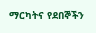ማርካትና የደበኞችን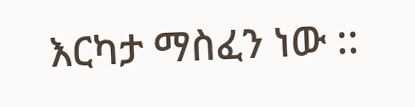እርካታ ማስፈን ነው ::